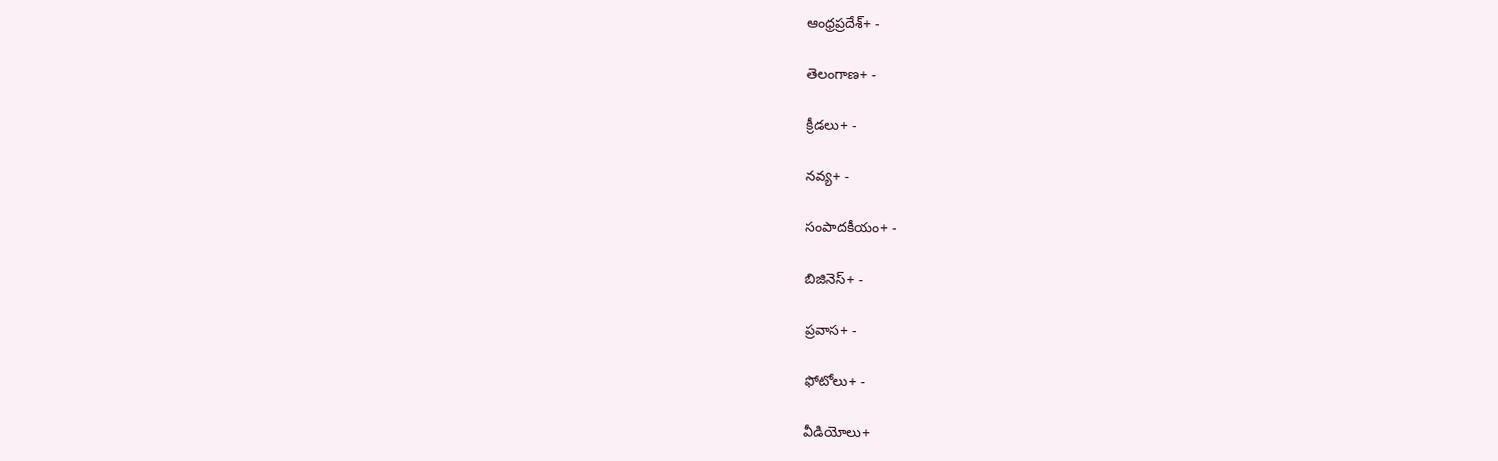ఆంధ్రప్రదేశ్+ -

తెలంగాణ+ -

క్రీడలు+ -

నవ్య+ -

సంపాదకీయం+ -

బిజినెస్+ -

ప్రవాస+ -

ఫోటోలు+ -

వీడియోలు+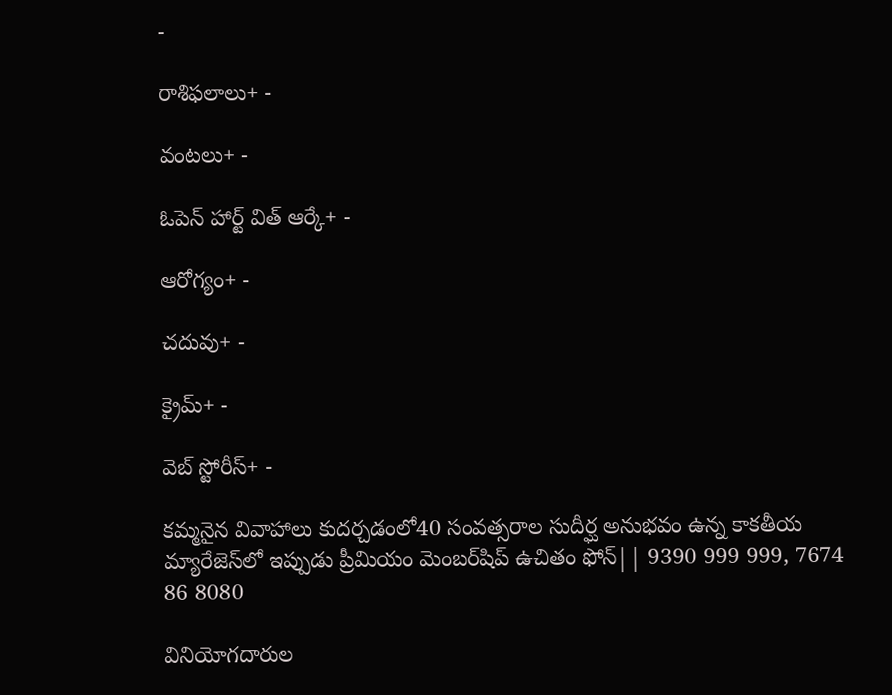-

రాశిఫలాలు+ -

వంటలు+ -

ఓపెన్ హార్ట్ విత్ ఆర్కే+ -

ఆరోగ్యం+ -

చదువు+ -

క్రైమ్+ -

వెబ్ స్టోరీస్+ -

కమ్మనైన వివాహాలు కుదర్చడంలో40 సంవత్సరాల సుదీర్ఘ అనుభవం ఉన్న కాకతీయ మ్యారేజెస్‌లో ఇప్పుడు ప్రీమియం మెంబర్‌షిప్‌ ఉచితం ఫోన్|| 9390 999 999, 7674 86 8080

వినియోగదారుల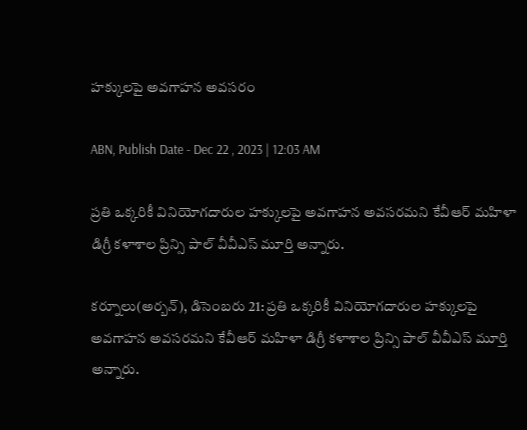హక్కులపై అవగాహన అవసరం

ABN, Publish Date - Dec 22 , 2023 | 12:03 AM

ప్రతి ఒక్కరికీ వినియోగదారుల హక్కులపై అవగాహన అవసరమని కేవీఆర్‌ మహిళా డిగ్రీ కళాశాల ప్రిన్సి పాల్‌ వీవీఎస్‌ మూర్తి అన్నారు.

కర్నూలు(అర్బన్‌), డిసెంబరు 21: ప్రతి ఒక్కరికీ వినియోగదారుల హక్కులపై అవగాహన అవసరమని కేవీఆర్‌ మహిళా డిగ్రీ కళాశాల ప్రిన్సి పాల్‌ వీవీఎస్‌ మూర్తి అన్నారు.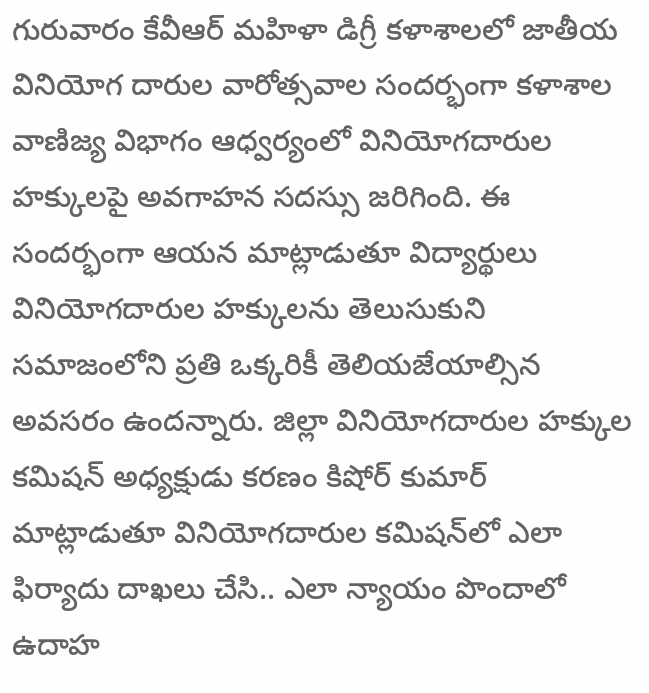గురువారం కేవీఆర్‌ మహిళా డిగ్రీ కళాశాలలో జాతీయ వినియోగ దారుల వారోత్సవాల సందర్భంగా కళాశాల వాణిజ్య విభాగం ఆధ్వర్యంలో వినియోగదారుల హక్కులపై అవగాహన సదస్సు జరిగింది. ఈ సందర్భంగా ఆయన మాట్లాడుతూ విద్యార్థులు వినియోగదారుల హక్కులను తెలుసుకుని సమాజంలోని ప్రతి ఒక్కరికీ తెలియజేయాల్సిన అవసరం ఉందన్నారు. జిల్లా వినియోగదారుల హక్కుల కమిషన్‌ అధ్యక్షుడు కరణం కిషోర్‌ కుమార్‌ మాట్లాడుతూ వినియోగదారుల కమిషన్‌లో ఎలా ఫిర్యాదు దాఖలు చేసి.. ఎలా న్యాయం పొందాలో ఉదాహ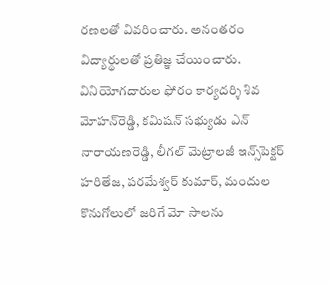రణలతో వివరించారు. అనంతరం విద్యార్థులతో ప్రతిజ్ఞ చేయించారు. వినియోగదారుల ఫోరం కార్యదర్శి శివ మోహన్‌రెడ్డి, కమిషన్‌ సభ్యుడు ఎన్‌ నారాయణరెడ్డి, లీగల్‌ మెట్రాలజీ ఇన్స్‌పెక్టర్‌ హరితేజ, పరమేశ్వర్‌ కుమార్‌, మందుల కొనుగోలులో జరిగే మో సాలను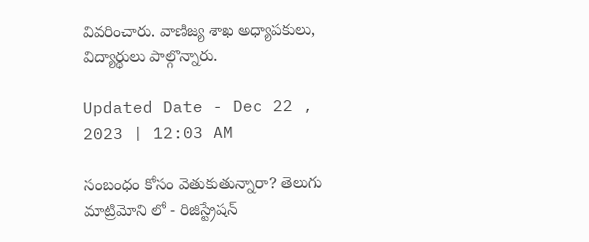వివరించారు. వాణిజ్య శాఖ అధ్యాపకులు, విద్యార్థులు పాల్గొన్నారు.

Updated Date - Dec 22 , 2023 | 12:03 AM

సంబంధం కోసం వెతుకుతున్నారా? తెలుగు మాట్రిమోని లో - రిజిస్ట్రేషన్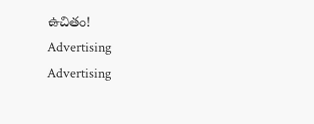ఉచితం!
Advertising
Advertising